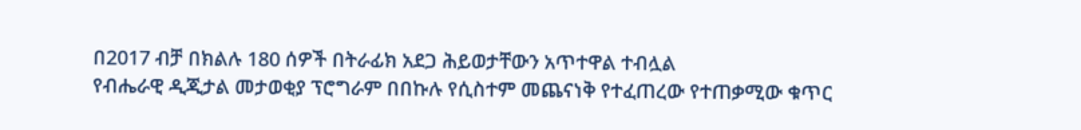በ2017 ብቻ በክልሉ 180 ሰዎች በትራፊክ አደጋ ሕይወታቸውን አጥተዋል ተብሏል
የብሔራዊ ዲጂታል መታወቂያ ፕሮግራም በበኩሉ የሲስተም መጨናነቅ የተፈጠረው የተጠቃሚው ቁጥር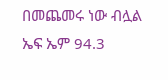በመጨመሩ ነው ብሏል
ኤፍ ኤም 94.3